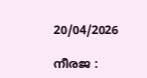20/04/2026

നീരജ :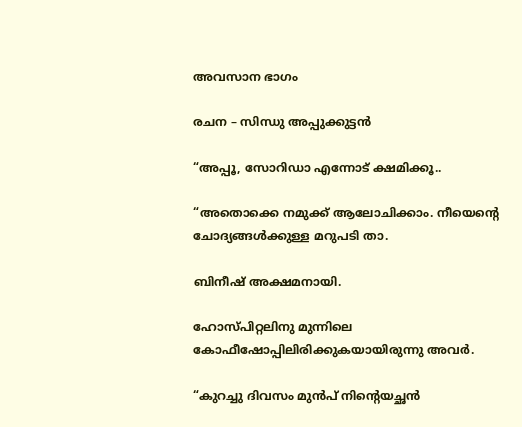അവസാന ഭാഗം

രചന – സിന്ധു അപ്പുക്കുട്ടൻ

“അപ്പൂ, സോറിഡാ എന്നോട് ക്ഷമിക്കൂ..

“അതൊക്കെ നമുക്ക് ആലോചിക്കാം. നീയെന്റെ ചോദ്യങ്ങൾക്കുള്ള മറുപടി താ.

ബിനീഷ് അക്ഷമനായി.

ഹോസ്പിറ്റലിനു മുന്നിലെ കോഫീഷോപ്പിലിരിക്കുകയായിരുന്നു അവർ.

“കുറച്ചു ദിവസം മുൻപ് നിന്റെയച്ഛൻ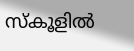സ്കൂളിൽ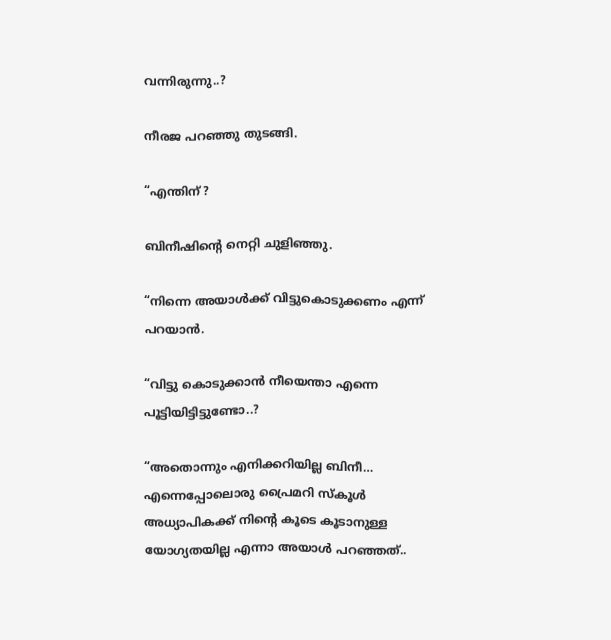വന്നിരുന്നു..?

നീരജ പറഞ്ഞു തുടങ്ങി.

“എന്തിന് ?

ബിനീഷിന്റെ നെറ്റി ചുളിഞ്ഞു.

“നിന്നെ അയാൾക്ക് വിട്ടുകൊടുക്കണം എന്ന് പറയാൻ.

“വിട്ടു കൊടുക്കാൻ നീയെന്താ എന്നെ പൂട്ടിയിട്ടിട്ടുണ്ടോ..?

“അതൊന്നും എനിക്കറിയില്ല ബിനീ… എന്നെപ്പോലൊരു പ്രൈമറി സ്കൂൾ അധ്യാപികക്ക് നിന്റെ കൂടെ കൂടാനുള്ള യോഗ്യതയില്ല എന്നാ അയാൾ പറഞ്ഞത്..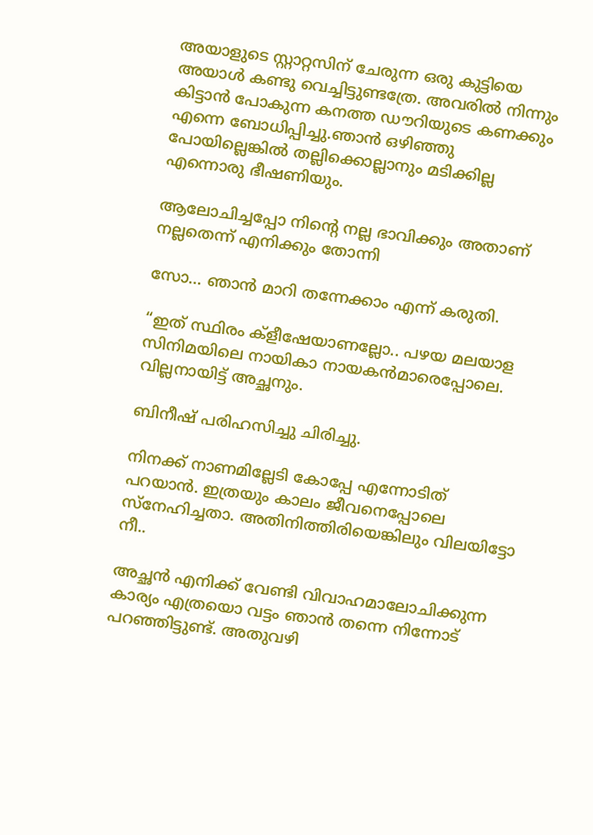അയാളുടെ സ്റ്റാറ്റസിന് ചേരുന്ന ഒരു കുട്ടിയെ അയാൾ കണ്ടു വെച്ചിട്ടുണ്ടത്രേ. അവരിൽ നിന്നും കിട്ടാൻ പോകുന്ന കനത്ത ഡൗറിയുടെ കണക്കും എന്നെ ബോധിപ്പിച്ചു.ഞാൻ ഒഴിഞ്ഞു പോയില്ലെങ്കിൽ തല്ലിക്കൊല്ലാനും മടിക്കില്ല എന്നൊരു ഭീഷണിയും.

ആലോചിച്ചപ്പോ നിന്റെ നല്ല ഭാവിക്കും അതാണ് നല്ലതെന്ന് എനിക്കും തോന്നി

സോ… ഞാൻ മാറി തന്നേക്കാം എന്ന് കരുതി.

“ഇത് സ്ഥിരം ക്‌ളീഷേയാണല്ലോ.. പഴയ മലയാള സിനിമയിലെ നായികാ നായകൻമാരെപ്പോലെ. വില്ലനായിട്ട് അച്ഛനും.

ബിനീഷ് പരിഹസിച്ചു ചിരിച്ചു.

നിനക്ക് നാണമില്ലേടി കോപ്പേ എന്നോടിത് പറയാൻ. ഇത്രയും കാലം ജീവനെപ്പോലെ സ്നേഹിച്ചതാ. അതിനിത്തിരിയെങ്കിലും വിലയിട്ടോ നീ..

അച്ഛൻ എനിക്ക് വേണ്ടി വിവാഹമാലോചിക്കുന്ന കാര്യം എത്രയൊ വട്ടം ഞാൻ തന്നെ നിന്നോട് പറഞ്ഞിട്ടുണ്ട്. അതുവഴി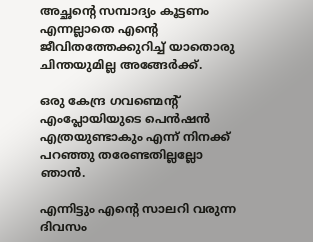അച്ഛന്റെ സമ്പാദ്യം കൂട്ടണം എന്നല്ലാതെ എന്റെ ജീവിതത്തേക്കുറിച്ച് യാതൊരു ചിന്തയുമില്ല അങ്ങേർക്ക്.

ഒരു കേന്ദ്ര ഗവണ്മെന്റ് എംപ്ലോയിയുടെ പെൻഷൻ എത്രയുണ്ടാകും എന്ന് നിനക്ക് പറഞ്ഞു തരേണ്ടതില്ലല്ലോ ഞാൻ.

എന്നിട്ടും എന്റെ സാലറി വരുന്ന ദിവസം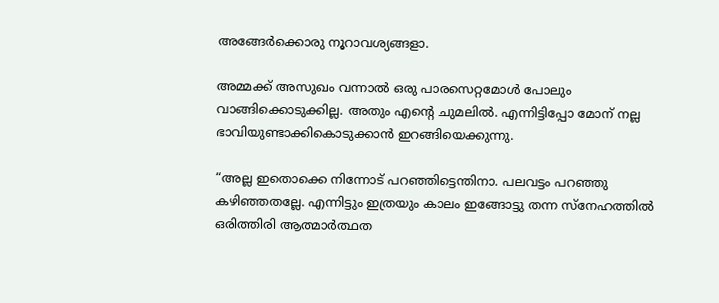അങ്ങേർക്കൊരു നൂറാവശ്യങ്ങളാ.

അമ്മക്ക് അസുഖം വന്നാൽ ഒരു പാരസെറ്റമോൾ പോലും വാങ്ങിക്കൊടുക്കില്ല. അതും എന്റെ ചുമലിൽ. എന്നിട്ടിപ്പോ മോന് നല്ല ഭാവിയുണ്ടാക്കികൊടുക്കാൻ ഇറങ്ങിയെക്കുന്നു.

“അല്ല ഇതൊക്കെ നിന്നോട് പറഞ്ഞിട്ടെന്തിനാ. പലവട്ടം പറഞ്ഞു കഴിഞ്ഞതല്ലേ. എന്നിട്ടും ഇത്രയും കാലം ഇങ്ങോട്ടു തന്ന സ്നേഹത്തിൽ ഒരിത്തിരി ആത്മാർത്ഥത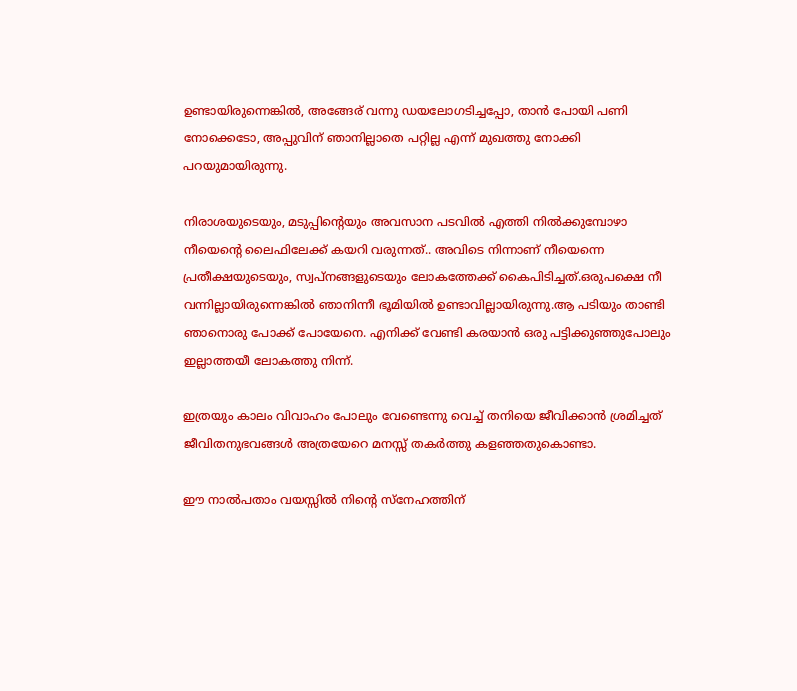ഉണ്ടായിരുന്നെങ്കിൽ, അങ്ങേര് വന്നു ഡയലോഗടിച്ചപ്പോ, താൻ പോയി പണി നോക്കെടോ, അപ്പുവിന് ഞാനില്ലാതെ പറ്റില്ല എന്ന് മുഖത്തു നോക്കി പറയുമായിരുന്നു.

നിരാശയുടെയും, മടുപ്പിന്റെയും അവസാന പടവിൽ എത്തി നിൽക്കുമ്പോഴാ നീയെന്റെ ലൈഫിലേക്ക് കയറി വരുന്നത്.. അവിടെ നിന്നാണ് നീയെന്നെ പ്രതീക്ഷയുടെയും, സ്വപ്നങ്ങളുടെയും ലോകത്തേക്ക് കൈപിടിച്ചത്.ഒരുപക്ഷെ നീ വന്നില്ലായിരുന്നെങ്കിൽ ഞാനിന്നീ ഭൂമിയിൽ ഉണ്ടാവില്ലായിരുന്നു.ആ പടിയും താണ്ടി ഞാനൊരു പോക്ക് പോയേനെ. എനിക്ക് വേണ്ടി കരയാൻ ഒരു പട്ടിക്കുഞ്ഞുപോലും ഇല്ലാത്തയീ ലോകത്തു നിന്ന്.

ഇത്രയും കാലം വിവാഹം പോലും വേണ്ടെന്നു വെച്ച് തനിയെ ജീവിക്കാൻ ശ്രമിച്ചത് ജീവിതനുഭവങ്ങൾ അത്രയേറെ മനസ്സ് തകർത്തു കളഞ്ഞതുകൊണ്ടാ.

ഈ നാൽപതാം വയസ്സിൽ നിന്റെ സ്നേഹത്തിന്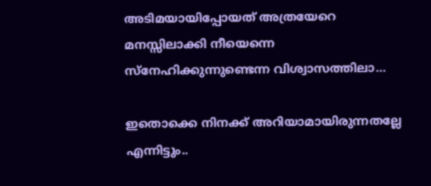അടിമയായിപ്പോയത് അത്രയേറെ മനസ്സിലാക്കി നീയെന്നെ സ്നേഹിക്കുന്നുണ്ടെന്ന വിശ്വാസത്തിലാ…

ഇതൊക്കെ നിനക്ക് അറിയാമായിരുന്നതല്ലേ എന്നിട്ടും..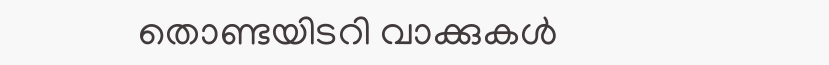തൊണ്ടയിടറി വാക്കുകൾ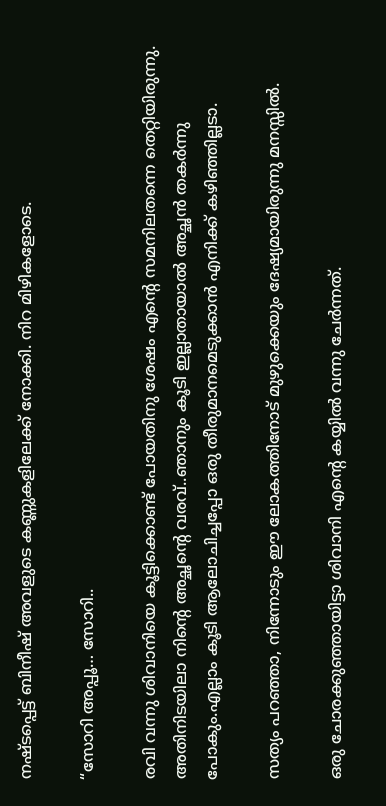നഷ്ടപ്പെട്ട് ബിനീഷ് അവളുടെ കണ്ണുകളിലേക്ക് നോക്കി. നിറ മിഴികളോടെ.

“സോറി അപ്പൂ… സോറി..

രവി വന്നു ശിവാനിയെ കൂട്ടിക്കൊണ്ട് പോയതിനു ശേഷം എന്റെ സമനിലതന്നെ തെറ്റിയിരുന്നു. അതിനിടയിലാ നിന്റെ അച്ഛന്റെ വരവ്..ഞാനും കൂടി ഇല്ലാതായാൽ അച്ഛൻ തകർന്നു പോകും.എല്ലാം കൂടി ആലോചിച്ചപ്പോ ഒരു തീരുമാനമെടുക്കാൻ എനിക്ക് കഴിഞ്ഞില്ലടാ.

സത്യം പറഞ്ഞാ, നിന്നോടും ഈ ലോകത്തിനോട് മുഴുക്കെയും ദേഷ്യമായിരുന്നു മനസ്സിൽ.

ഒരു ചോരക്കുഞ്ഞായിട്ടാ ശിവാനി എന്റെ കയ്യിൽ വന്നു ചേർന്നത്.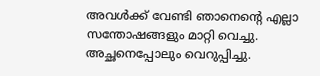അവൾക്ക് വേണ്ടി ഞാനെന്റെ എല്ലാ സന്തോഷങ്ങളും മാറ്റി വെച്ചു. അച്ഛനെപ്പോലും വെറുപ്പിച്ചു.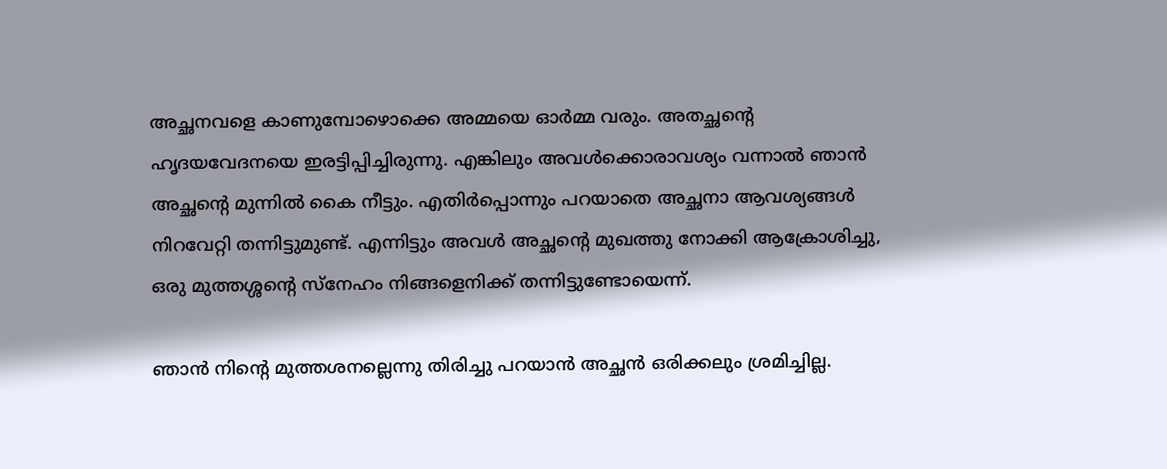അച്ഛനവളെ കാണുമ്പോഴൊക്കെ അമ്മയെ ഓർമ്മ വരും. അതച്ഛന്റെ ഹൃദയവേദനയെ ഇരട്ടിപ്പിച്ചിരുന്നു. എങ്കിലും അവൾക്കൊരാവശ്യം വന്നാൽ ഞാൻ അച്ഛന്റെ മുന്നിൽ കൈ നീട്ടും. എതിർപ്പൊന്നും പറയാതെ അച്ഛനാ ആവശ്യങ്ങൾ നിറവേറ്റി തന്നിട്ടുമുണ്ട്. എന്നിട്ടും അവൾ അച്ഛന്റെ മുഖത്തു നോക്കി ആക്രോശിച്ചു, ഒരു മുത്തശ്ശന്റെ സ്നേഹം നിങ്ങളെനിക്ക് തന്നിട്ടുണ്ടോയെന്ന്.

ഞാൻ നിന്റെ മുത്തശനല്ലെന്നു തിരിച്ചു പറയാൻ അച്ഛൻ ഒരിക്കലും ശ്രമിച്ചില്ല.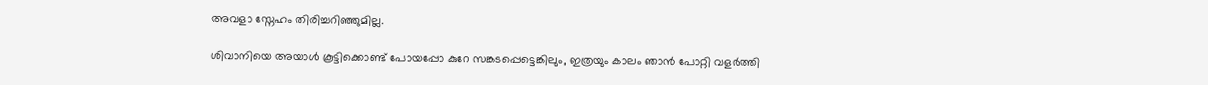അവളാ സ്നേഹം തിരിച്ചറിഞ്ഞുമില്ല.

ശിവാനിയെ അയാൾ കൂട്ടിക്കൊണ്ട് പോയപ്പോ കുറേ സങ്കടപ്പെട്ടെങ്കിലും, ഇത്രയും കാലം ഞാൻ പോറ്റി വളർത്തി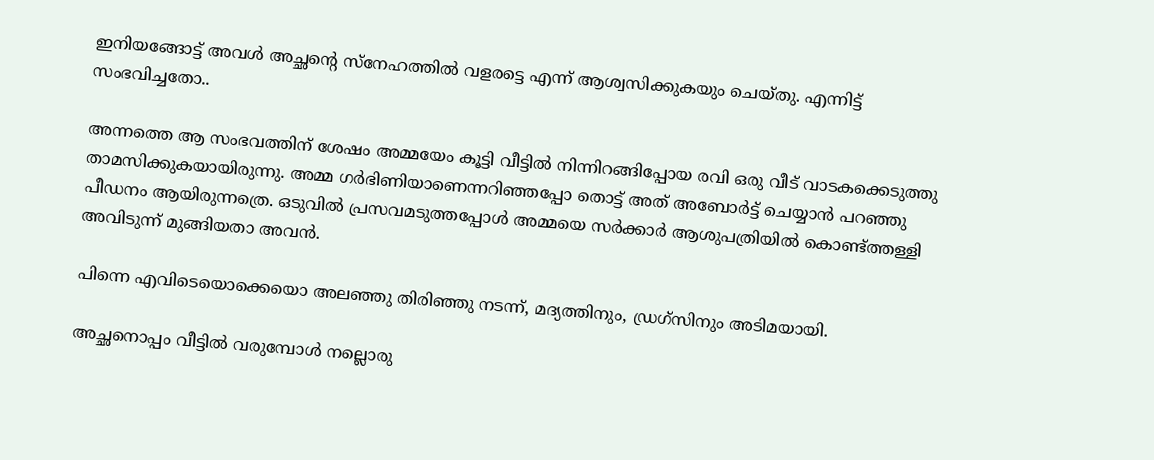ഇനിയങ്ങോട്ട് അവൾ അച്ഛന്റെ സ്നേഹത്തിൽ വളരട്ടെ എന്ന് ആശ്വസിക്കുകയും ചെയ്തു. എന്നിട്ട് സംഭവിച്ചതോ..

അന്നത്തെ ആ സംഭവത്തിന്‌ ശേഷം അമ്മയേം കൂട്ടി വീട്ടിൽ നിന്നിറങ്ങിപ്പോയ രവി ഒരു വീട് വാടകക്കെടുത്തു താമസിക്കുകയായിരുന്നു. അമ്മ ഗർഭിണിയാണെന്നറിഞ്ഞപ്പോ തൊട്ട് അത് അബോർട്ട് ചെയ്യാൻ പറഞ്ഞു പീഡനം ആയിരുന്നത്രെ. ഒടുവിൽ പ്രസവമടുത്തപ്പോൾ അമ്മയെ സർക്കാർ ആശുപത്രിയിൽ കൊണ്ട്ത്തള്ളി അവിടുന്ന് മുങ്ങിയതാ അവൻ.

പിന്നെ എവിടെയൊക്കെയൊ അലഞ്ഞു തിരിഞ്ഞു നടന്ന്, മദ്യത്തിനും, ഡ്രഗ്സിനും അടിമയായി.

അച്ഛനൊപ്പം വീട്ടിൽ വരുമ്പോൾ നല്ലൊരു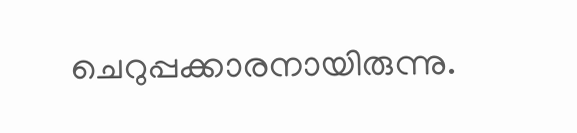ചെറുപ്പക്കാരനായിരുന്നു.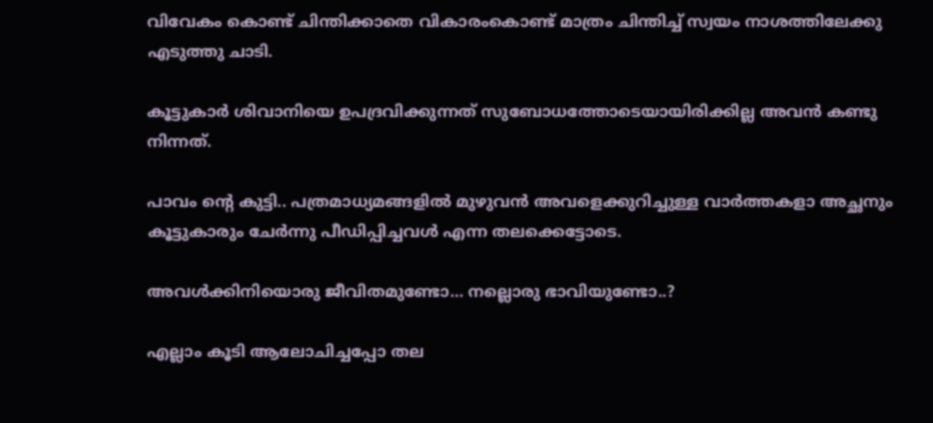വിവേകം കൊണ്ട് ചിന്തിക്കാതെ വികാരംകൊണ്ട് മാത്രം ചിന്തിച്ച് സ്വയം നാശത്തിലേക്കു എടുത്തു ചാടി.

കൂട്ടുകാർ ശിവാനിയെ ഉപദ്രവിക്കുന്നത് സുബോധത്തോടെയായിരിക്കില്ല അവൻ കണ്ടു നിന്നത്.

പാവം ന്റെ കുട്ടി.. പത്രമാധ്യമങ്ങളിൽ മുഴുവൻ അവളെക്കുറിച്ചുള്ള വാർത്തകളാ അച്ഛനും കൂട്ടുകാരും ചേർന്നു പീഡിപ്പിച്ചവൾ എന്ന തലക്കെട്ടോടെ.

അവൾക്കിനിയൊരു ജീവിതമുണ്ടോ… നല്ലൊരു ഭാവിയുണ്ടോ..?

എല്ലാം കൂടി ആലോചിച്ചപ്പോ തല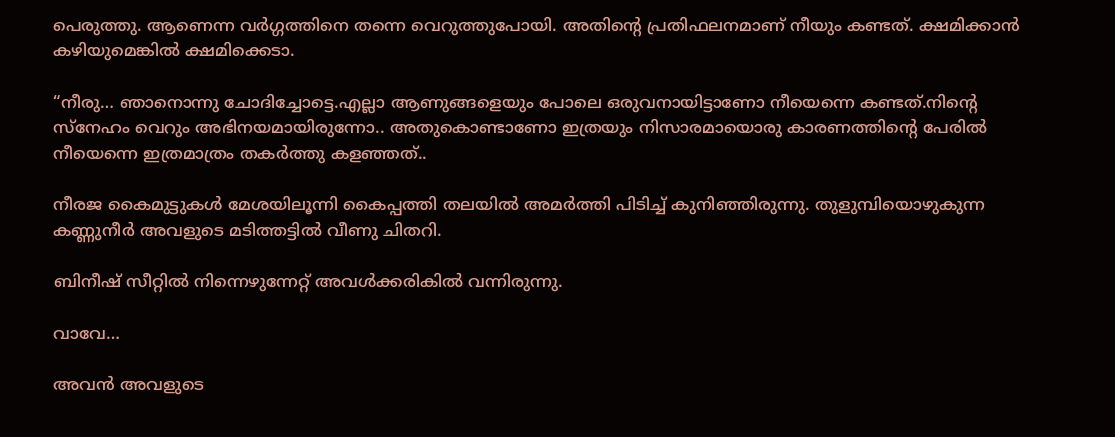പെരുത്തു. ആണെന്ന വർഗ്ഗത്തിനെ തന്നെ വെറുത്തുപോയി. അതിന്റെ പ്രതിഫലനമാണ് നീയും കണ്ടത്. ക്ഷമിക്കാൻ കഴിയുമെങ്കിൽ ക്ഷമിക്കെടാ.

“നീരു… ഞാനൊന്നു ചോദിച്ചോട്ടെ.എല്ലാ ആണുങ്ങളെയും പോലെ ഒരുവനായിട്ടാണോ നീയെന്നെ കണ്ടത്.നിന്റെ സ്നേഹം വെറും അഭിനയമായിരുന്നോ.. അതുകൊണ്ടാണോ ഇത്രയും നിസാരമായൊരു കാരണത്തിന്റെ പേരിൽ നീയെന്നെ ഇത്രമാത്രം തകർത്തു കളഞ്ഞത്..

നീരജ കൈമുട്ടുകൾ മേശയിലൂന്നി കൈപ്പത്തി തലയിൽ അമർത്തി പിടിച്ച് കുനിഞ്ഞിരുന്നു. തുളുമ്പിയൊഴുകുന്ന കണ്ണുനീർ അവളുടെ മടിത്തട്ടിൽ വീണു ചിതറി.

ബിനീഷ് സീറ്റിൽ നിന്നെഴുന്നേറ്റ് അവൾക്കരികിൽ വന്നിരുന്നു.

വാവേ…

അവൻ അവളുടെ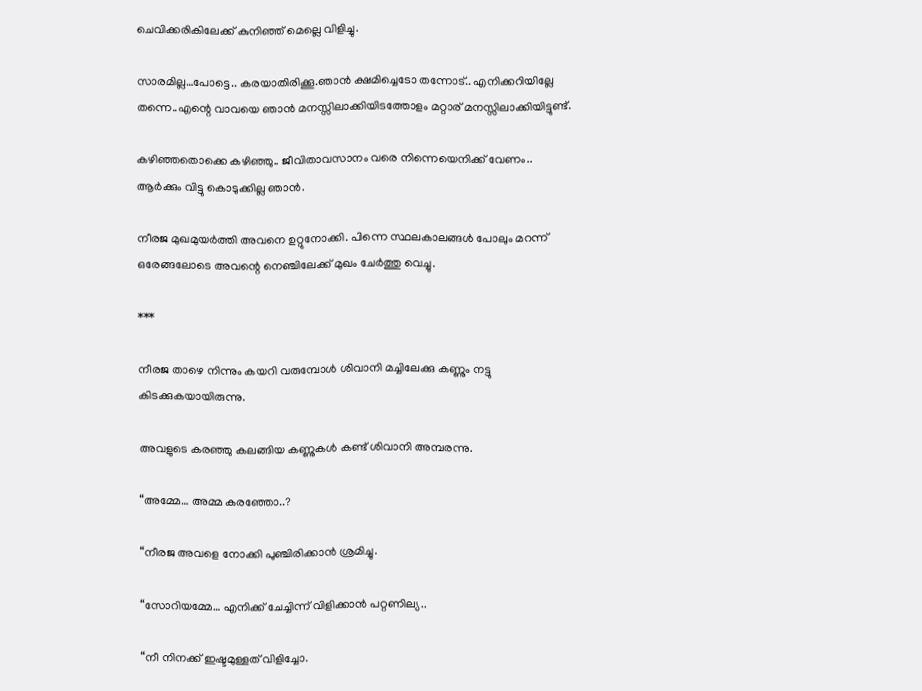ചെവിക്കരികിലേക്ക് കുനിഞ്ഞ് മെല്ലെ വിളിച്ചു.

സാരമില്ല…പോട്ടെ.. കരയാതിരിക്കൂ.ഞാൻ ക്ഷമിച്ചെടോ തന്നോട്.. എനിക്കറിയില്ലേ തന്നെ..എന്റെ വാവയെ ഞാൻ മനസ്സിലാക്കിയിടത്തോളം മറ്റാര് മനസ്സിലാക്കിയിട്ടുണ്ട്.

കഴിഞ്ഞതൊക്കെ കഴിഞ്ഞു.. ജീവിതാവസാനം വരെ നിന്നെയെനിക്ക് വേണം.. ആർക്കും വിട്ടു കൊടുക്കില്ല ഞാൻ.

നീരജ മുഖമുയർത്തി അവനെ ഉറ്റുനോക്കി. പിന്നെ സ്ഥലകാലങ്ങൾ പോലും മറന്ന് ഒരേങ്ങലോടെ അവന്റെ നെഞ്ചിലേക്ക് മുഖം ചേർത്തു വെച്ചു.

***

നീരജ താഴെ നിന്നും കയറി വരുമ്പോൾ ശിവാനി മച്ചിലേക്കു കണ്ണും നട്ടു കിടക്കുകയായിരുന്നു.

അവളുടെ കരഞ്ഞു കലങ്ങിയ കണ്ണുകൾ കണ്ട് ശിവാനി അമ്പരന്നു.

“അമ്മേ… അമ്മ കരഞ്ഞോ..?

“നീരജ അവളെ നോക്കി പുഞ്ചിരിക്കാൻ ശ്രമിച്ചു.

“സോറിയമ്മേ… എനിക്ക് ചേച്ചിന്ന് വിളിക്കാൻ പറ്റണില്യ..

“നീ നിനക്ക് ഇഷ്ടമുള്ളത് വിളിച്ചോ.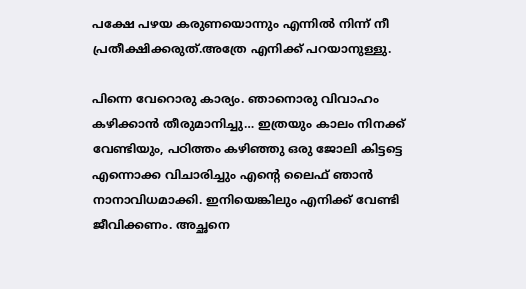പക്ഷേ പഴയ കരുണയൊന്നും എന്നിൽ നിന്ന് നീ പ്രതീക്ഷിക്കരുത്.അത്രേ എനിക്ക് പറയാനുള്ളു.

പിന്നെ വേറൊരു കാര്യം. ഞാനൊരു വിവാഹം കഴിക്കാൻ തീരുമാനിച്ചു… ഇത്രയും കാലം നിനക്ക് വേണ്ടിയും, പഠിത്തം കഴിഞ്ഞു ഒരു ജോലി കിട്ടട്ടെ എന്നൊക്ക വിചാരിച്ചും എന്റെ ലൈഫ് ഞാൻ നാനാവിധമാക്കി. ഇനിയെങ്കിലും എനിക്ക് വേണ്ടി ജീവിക്കണം. അച്ഛനെ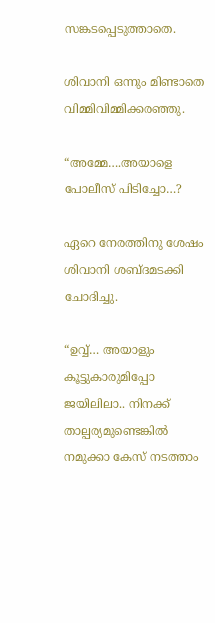സങ്കടപ്പെടുത്താതെ.

ശിവാനി ഒന്നും മിണ്ടാതെ വിമ്മിവിമ്മിക്കരഞ്ഞു.

“അമ്മേ….അയാളെ പോലീസ് പിടിച്ചോ…?

ഏറെ നേരത്തിനു ശേഷം ശിവാനി ശബ്ദമടക്കി ചോദിച്ചു.

“ഉവ്വ്… അയാളും കൂട്ടുകാരുമിപ്പോ ജയിലിലാ.. നിനക്ക് താല്പര്യമുണ്ടെങ്കിൽ നമുക്കാ കേസ് നടത്താം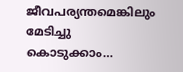ജീവപര്യന്തമെങ്കിലും മേടിച്ചു കൊടുക്കാം…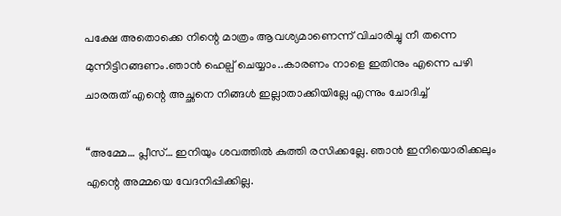പക്ഷേ അതൊക്കെ നിന്റെ മാത്രം ആവശ്യമാണെന്ന് വിചാരിച്ചു നീ തന്നെ മുന്നിട്ടിറങ്ങണം.ഞാൻ ഹെല്പ് ചെയ്യാം..കാരണം നാളെ ഇതിനും എന്നെ പഴി ചാരരുത് എന്റെ അച്ഛനെ നിങ്ങൾ ഇല്ലാതാക്കിയില്ലേ എന്നും ചോദിച്ച്

“അമ്മേ… പ്ലീസ്… ഇനിയും ശവത്തിൽ കുത്തി രസിക്കല്ലേ. ഞാൻ ഇനിയൊരിക്കലും എന്റെ അമ്മയെ വേദനിപ്പിക്കില്ല.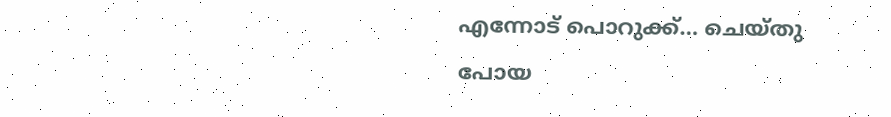എന്നോട് പൊറുക്ക്… ചെയ്തു പോയ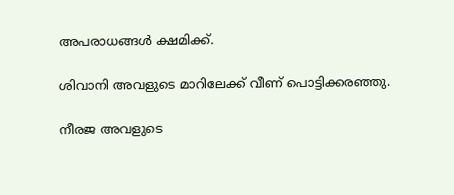അപരാധങ്ങൾ ക്ഷമിക്ക്.

ശിവാനി അവളുടെ മാറിലേക്ക് വീണ് പൊട്ടിക്കരഞ്ഞു.

നീരജ അവളുടെ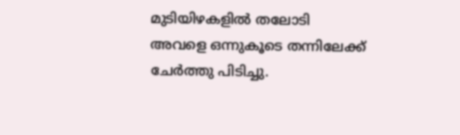മുടിയിഴകളിൽ തലോടി അവളെ ഒന്നുകൂടെ തന്നിലേക്ക് ചേർത്തു പിടിച്ചു.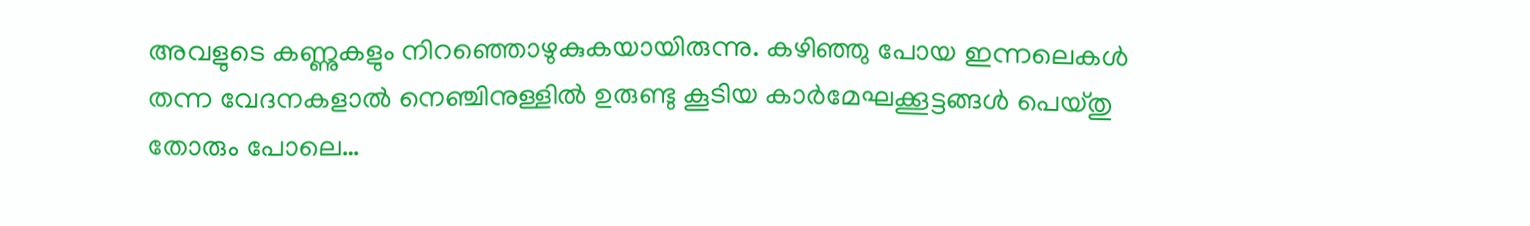അവളുടെ കണ്ണുകളും നിറഞ്ഞൊഴുകുകയായിരുന്നു. കഴിഞ്ഞു പോയ ഇന്നലെകൾ തന്ന വേദനകളാൽ നെഞ്ചിനുള്ളിൽ ഉരുണ്ടു കൂടിയ കാർമേഘക്കൂട്ടങ്ങൾ പെയ്തു തോരും പോലെ…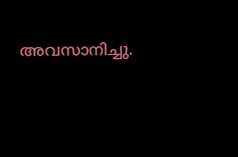അവസാനിച്ചു.